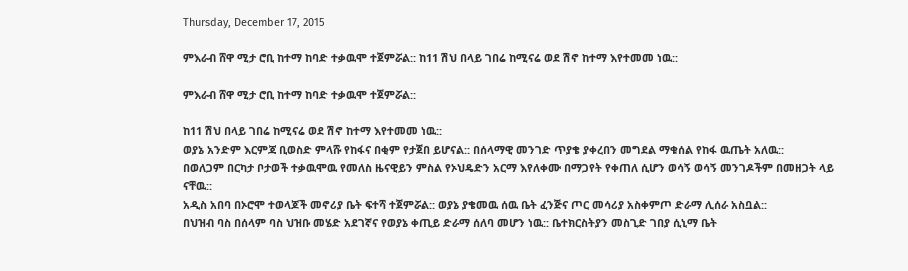Thursday, December 17, 2015

ምእራብ ሸዋ ሚታ ሮቢ ከተማ ከባድ ተቃዉሞ ተጀምሯል:: ከ11 ሽህ በላይ ገበሬ ከሚናሬ ወደ ሽኖ ከተማ እየተመመ ነዉ::

ምእራብ ሸዋ ሚታ ሮቢ ከተማ ከባድ ተቃዉሞ ተጀምሯል::

ከ11 ሽህ በላይ ገበሬ ከሚናሬ ወደ ሽኖ ከተማ እየተመመ ነዉ::
ወያኔ አንድም እርምጃ ቢወስድ ምላሹ የከፋና በቂም የታጀበ ይሆናል:: በሰላማዊ መንገድ ጥያቄ ያቀረበን መግደል ማቁሰል የከፋ ዉጤት አለዉ::
በወለጋም በርካታ ቦታወች ተቃዉሞዉ የመለስ ዜናዊይን ምስል የኦህዴድን አርማ እየለቀሙ በማጋየት የቀጠለ ሲሆን ወሳኝ ወሳኝ መንገዶችም በመዘጋት ላይ ናቸዉ::
አዲስ አበባ በኦሮሞ ተወላጆች መኖሪያ ቤት ፍተሻ ተጀምሯል:: ወያኔ ያቄመዉ ሰዉ ቤት ፈንጅና ጦር መሳሪያ አስቀምጦ ድራማ ሊሰራ አስቧል::
በህዝብ ባስ በሰላም ባስ ህዝቡ መሄድ አደገኛና የወያኔ ቀጢይ ድራማ ሰለባ መሆን ነዉ:: ቤተክርስትያን መስጊድ ገበያ ሲኒማ ቤት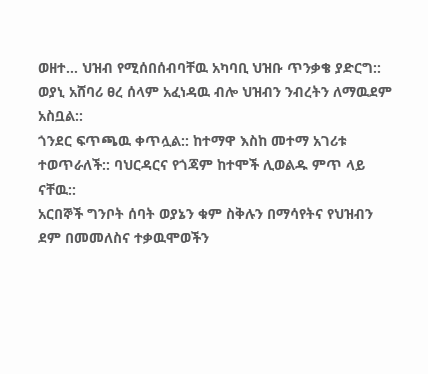ወዘተ… ህዝብ የሚሰበሰብባቸዉ አካባቢ ህዝቡ ጥንቃቄ ያድርግ:: ወያኒ አሸባሪ ፀረ ሰላም አፈነዳዉ ብሎ ህዝብን ንብረትን ለማዉደም አስቧል::
ጎንደር ፍጥጫዉ ቀጥሏል:: ከተማዋ እስከ መተማ አገሪቱ ተወጥራለች:: ባህርዳርና የጎጃም ከተሞች ሊወልዱ ምጥ ላይ ናቸዉ::
አርበኞች ግንቦት ሰባት ወያኔን ቁም ስቅሉን በማሳየትና የህዝብን ደም በመመለስና ተቃዉሞወችን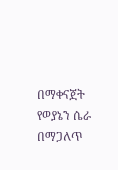በማቀናጀት የወያኔን ሴራ በማጋለጥ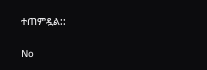ተጠምዷል::

No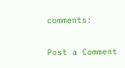comments:

Post a Comment